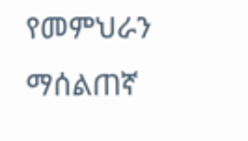የመምህራን ማሰልጠኛ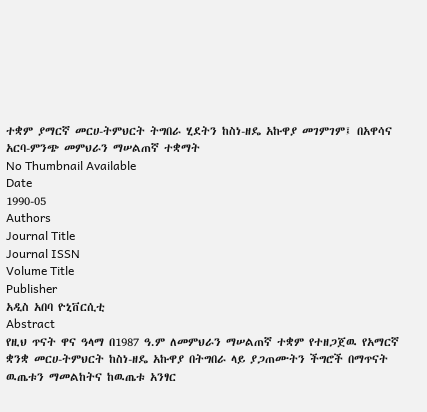ተቋም ያማርኛ መርሀ-ትምህርት ትግበራ ሂደትን ከስነ-ዘዴ አኩዋያ መገምገም፤ በአዋሳና አርባ-ምንጭ መምህራን ማሠልጠኛ ተቋማት
No Thumbnail Available
Date
1990-05
Authors
Journal Title
Journal ISSN
Volume Title
Publisher
አዲስ አበባ ዮኒቨርሲቲ
Abstract
የዚህ ጥናት ዋና ዓላማ በ1987 ዓ.ም ለመምህራን ማሠልጠኛ ተቋም የተዘጋጀዉ የአማርኛ ቋንቋ መርሀ-ትምህርት ከስነ-ዘዴ አኩዋያ በትግበራ ላይ ያጋጠሙትን ችግሮች በማጥናት ዉጤቱን ማመልከትና ከዉጤቱ አንፃር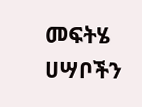መፍትሄ ሀሣቦችን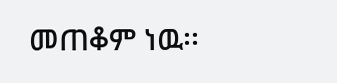መጠቆም ነዉ፡፡